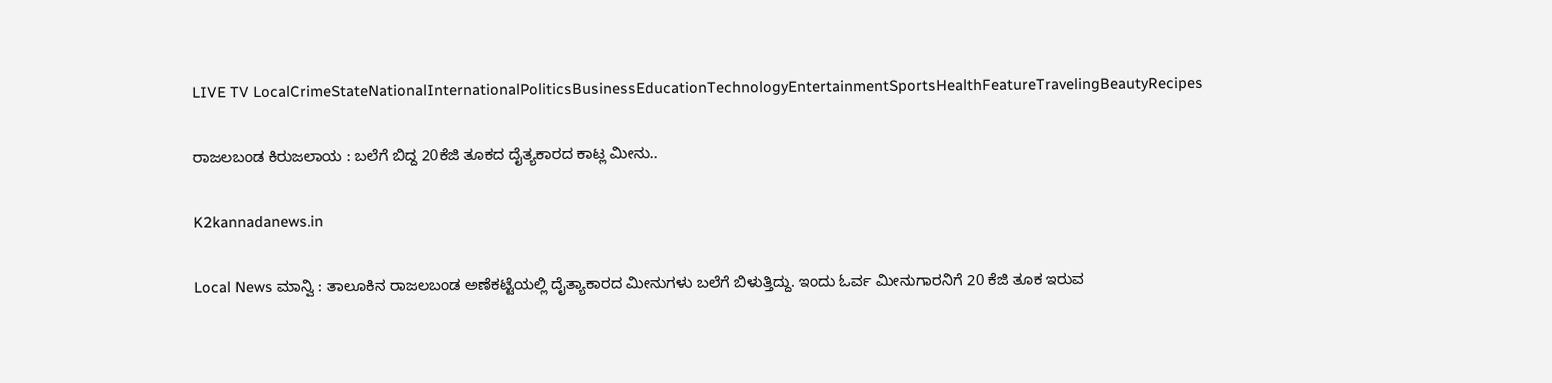LIVE TV LocalCrimeStateNationalInternationalPoliticsBusinessEducationTechnologyEntertainmentSportsHealthFeatureTravelingBeautyRecipes

ರಾಜಲಬಂಡ ಕಿರುಜಲಾಯ : ಬಲೆಗೆ ಬಿದ್ದ 20ಕೆಜಿ ತೂಕದ ದೈತ್ಯಕಾರದ ಕಾಟ್ಲ ಮೀನು..

K2kannadanews.in

Local News ಮಾನ್ವಿ : ತಾಲೂಕಿನ ರಾಜಲಬಂಡ ಅಣೆಕಟ್ಟೆಯಲ್ಲಿ ದೈತ್ಯಾಕಾರದ ಮೀನುಗಳು ಬಲೆಗೆ ಬಿಳುತ್ತಿದ್ದು. ಇಂದು ಓರ್ವ ಮೀನುಗಾರನಿಗೆ 20 ಕೆಜಿ ತೂಕ ಇರುವ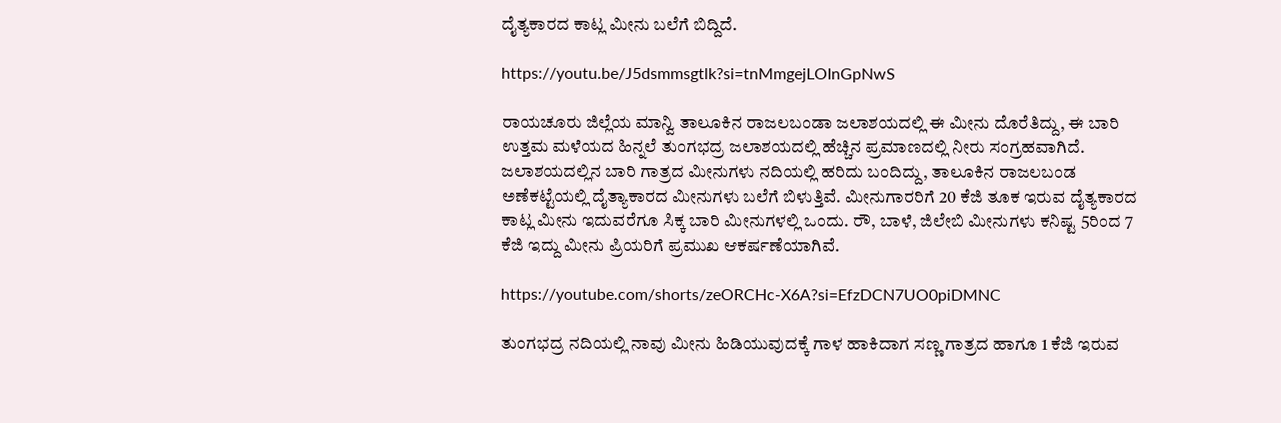ದೈತ್ಯಕಾರದ ಕಾಟ್ಲ ಮೀನು ಬಲೆಗೆ ಬಿದ್ದಿದೆ.

https://youtu.be/J5dsmmsgtlk?si=tnMmgejLOInGpNwS

ರಾಯಚೂರು ಜಿಲ್ಲೆಯ ಮಾನ್ವಿ ತಾಲೂಕಿನ ರಾಜಲಬಂಡಾ ಜಲಾಶಯದಲ್ಲಿ ಈ ಮೀನು ದೊರೆತಿದ್ದು, ಈ ಬಾರಿ ಉತ್ತಮ ಮಳೆಯದ ಹಿನ್ನಲೆ ತುಂಗಭದ್ರ ಜಲಾಶಯದಲ್ಲಿ ಹೆಚ್ಚಿನ ಪ್ರಮಾಣದಲ್ಲಿ ನೀರು ಸಂಗ್ರಹವಾಗಿದೆ. ಜಲಾಶಯದಲ್ಲಿನ ಬಾರಿ ಗಾತ್ರದ ಮೀನುಗಳು ನದಿಯಲ್ಲಿ ಹರಿದು ಬಂದಿದ್ದು, ತಾಲೂಕಿನ ರಾಜಲಬಂಡ ಅಣೆಕಟ್ಟೆಯಲ್ಲಿ ದೈತ್ಯಾಕಾರದ ಮೀನುಗಳು ಬಲೆಗೆ ಬಿಳುತ್ತಿವೆ. ಮೀನುಗಾರರಿಗೆ 20 ಕೆಜಿ ತೂಕ ಇರುವ ದೈತ್ಯಕಾರದ ಕಾಟ್ಲ ಮೀನು ಇದುವರೆಗೂ ಸಿಕ್ಕ ಬಾರಿ ಮೀನುಗಳಲ್ಲಿ ಒಂದು. ರೌ, ಬಾಳೆ, ಜಿಲೇಬಿ ಮೀನುಗಳು ಕನಿಷ್ಟ 5ರಿಂದ 7 ಕೆಜಿ ಇದ್ದು ಮೀನು ಪ್ರಿಯರಿಗೆ ಪ್ರಮುಖ ಆಕರ್ಷಣೆಯಾಗಿವೆ.

https://youtube.com/shorts/zeORCHc-X6A?si=EfzDCN7UO0piDMNC

ತುಂಗಭದ್ರ ನದಿಯಲ್ಲಿ ನಾವು ಮೀನು ಹಿಡಿಯುವುದಕ್ಕೆ ಗಾಳ ಹಾಕಿದಾಗ ಸಣ್ಣ ಗಾತ್ರದ ಹಾಗೂ 1 ಕೆಜಿ ಇರುವ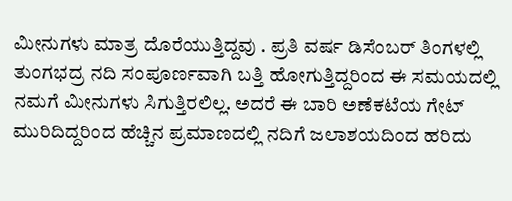ಮೀನುಗಳು ಮಾತ್ರ ದೊರೆಯುತ್ತಿದ್ದವು . ಪ್ರತಿ ವರ್ಷ ಡಿಸೆಂಬರ್ ತಿಂಗಳಲ್ಲಿ ತುಂಗಭದ್ರ ನದಿ ಸಂಪೂರ್ಣವಾಗಿ ಬತ್ತಿ ಹೋಗುತ್ತಿದ್ದರಿಂದ ಈ ಸಮಯದಲ್ಲಿ ನಮಗೆ ಮೀನುಗಳು ಸಿಗುತ್ತಿರಲಿಲ್ಲ. ಅದರೆ ಈ ಬಾರಿ ಅಣೆಕಟೆಯ ಗೇಟ್ ಮುರಿದಿದ್ದರಿಂದ ಹೆಚ್ಚಿನ ಪ್ರಮಾಣದಲ್ಲಿ ನದಿಗೆ ಜಲಾಶಯದಿಂದ ಹರಿದು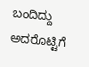ಬಂದಿದ್ದು ಅದರೊಟ್ಟಿಗೆ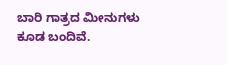ಬಾರಿ ಗಾತ್ರದ ಮೀನುಗಳು ಕೂಡ ಬಂದಿವೆ.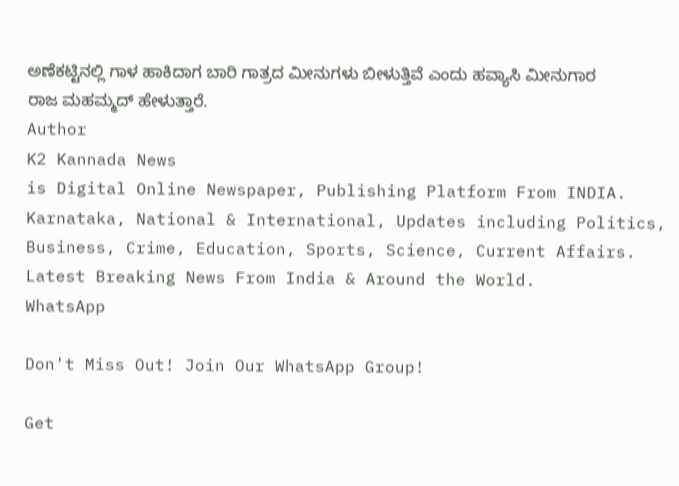ಅಣೆಕಟ್ಟಿನಲ್ಲಿ ಗಾಳ ಹಾಕಿದಾಗ ಬಾರಿ ಗಾತ್ರದ ಮೀನುಗಳು ಬೀಳುತ್ತಿವೆ ಎಂದು ಹವ್ಯಾಸಿ ಮೀನುಗಾರ ರಾಜ ಮಹಮ್ಮದ್ ಹೇಳುತ್ತಾರೆ.
Author
K2 Kannada News
is Digital Online Newspaper, Publishing Platform From INDIA. Karnataka, National & International, Updates including Politics, Business, Crime, Education, Sports, Science, Current Affairs. Latest Breaking News From India & Around the World.
WhatsApp

Don't Miss Out! Join Our WhatsApp Group!

Get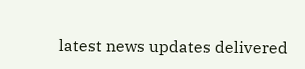latest news updates delivered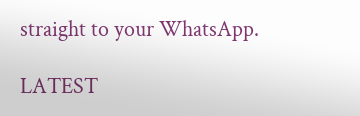straight to your WhatsApp.

LATEST